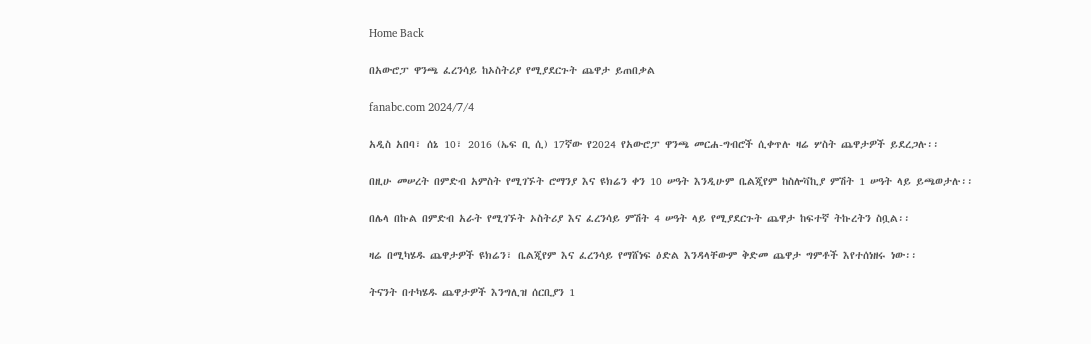Home Back

በአውሮፓ ዋንጫ ፈረንሳይ ከኦስትሪያ የሚያደርጉት ጨዋታ ይጠበቃል

fanabc.com 2024/7/4

አዲስ አበባ፣ ሰኔ 10፣ 2016 (ኤፍ ቢ ሲ) 17ኛው የ2024 የአውሮፓ ዋንጫ መርሐ-ግብሮች ሲቀጥሉ ዛሬ ሦስት ጨዋታዎች ይደረጋሉ፡፡

በዚሁ መሠረት በምድብ አምስት የሚገኙት ሮማንያ እና ዩክሬን ቀን 10 ሠዓት እንዲሁም ቤልጂየም ከስሎቫኪያ ምሽት 1 ሠዓት ላይ ይጫወታሉ፡፡

በሌላ በኩል በምድብ አራት የሚገኙት ኦስትሪያ እና ፈረንሳይ ምሽት 4 ሠዓት ላይ የሚያደርጉት ጨዋታ ከፍተኛ ትኩረትን ስቧል፡፡

ዛሬ በሚካሄዱ ጨዋታዎች ዩክሬን፣ ቤልጂየም እና ፈረንሳይ የማሸነፍ ዕድል እንዳላቸውም ቅድመ ጨዋታ ግምቶች እየተሰነዘሩ ነው፡፡

ትናንት በተካሄዱ ጨዋታዎች እንግሊዝ ሰርቢያን 1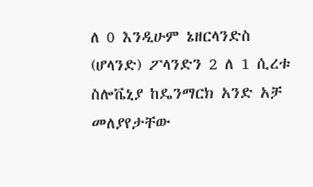ለ 0 እንዲሁም ኔዘርላንድስ (ሆላንድ) ፖላንድን 2 ለ 1 ሲረቱ ስሎቬኒያ ከዴንማርክ አንድ አቻ መለያየታቸው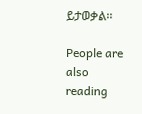ይታወቃል፡፡

People are also reading